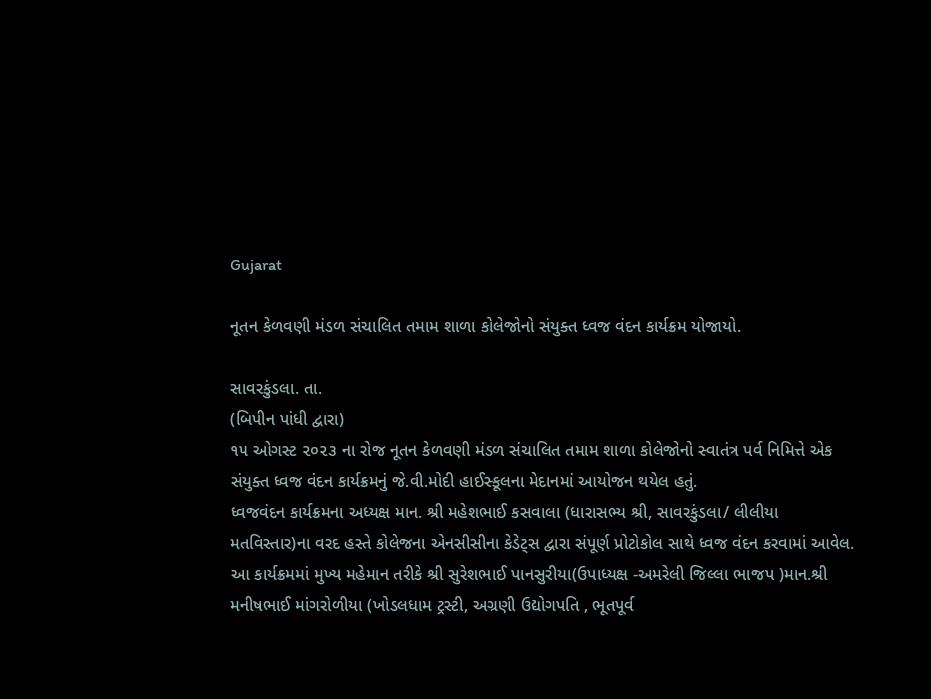Gujarat

નૂતન કેળવણી મંડળ સંચાલિત તમામ શાળા કોલેજોનો સંયુક્ત ધ્વજ વંદન કાર્યક્રમ યોજાયો.

સાવરકુંડલા. તા.
(બિપીન પાંધી દ્વારા)
૧૫ ઓગસ્ટ ૨૦૨૩ ના રોજ નૂતન કેળવણી મંડળ સંચાલિત તમામ શાળા કોલેજોનો સ્વાતંત્ર પર્વ નિમિત્તે એક સંયુક્ત ધ્વજ વંદન કાર્યક્રમનું જે.વી.મોદી હાઈસ્કૂલના મેદાનમાં આયોજન થયેલ હતું.
ધ્વજવંદન કાર્યક્રમના અધ્યક્ષ માન. શ્રી મહેશભાઈ કસવાલા (ધારાસભ્ય શ્રી, સાવરકુંડલા/ લીલીયા મતવિસ્તાર)ના વરદ હસ્તે કોલેજના એનસીસીના કેડેટ્સ દ્વારા સંપૂર્ણ પ્રોટોકોલ સાથે ધ્વજ વંદન કરવામાં આવેલ. આ કાર્યક્રમમાં મુખ્ય મહેમાન તરીકે શ્રી સુરેશભાઈ પાનસુરીયા(ઉપાધ્યક્ષ -અમરેલી જિલ્લા ભાજપ )માન.શ્રી મનીષભાઈ માંગરોળીયા (ખોડલધામ ટ્રસ્ટી, અગ્રણી ઉદ્યોગપતિ , ભૂતપૂર્વ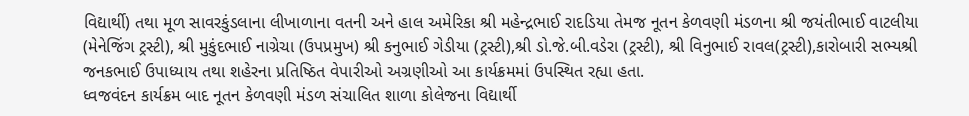વિદ્યાર્થી) તથા મૂળ સાવરકુંડલાના લીખાળાના વતની અને હાલ અમેરિકા શ્રી મહેન્દ્રભાઈ રાદડિયા તેમજ નૂતન કેળવણી મંડળના શ્રી જયંતીભાઈ વાટલીયા (મેનેજિંગ ટ્રસ્ટી), શ્રી મુકુંદભાઈ નાગ્રેચા (ઉપપ્રમુખ) શ્રી કનુભાઈ ગેડીયા (ટ્રસ્ટી),શ્રી ડો.જે.બી.વડેરા (ટ્રસ્ટી), શ્રી વિનુભાઈ રાવલ(ટ્રસ્ટી),કારોબારી સભ્યશ્રી જનકભાઈ ઉપાધ્યાય તથા શહેરના પ્રતિષ્ઠિત વેપારીઓ અગ્રણીઓ આ કાર્યક્રમમાં ઉપસ્થિત રહ્યા હતા.
ધ્વજવંદન કાર્યક્રમ બાદ નૂતન કેળવણી મંડળ સંચાલિત શાળા કોલેજના વિદ્યાર્થી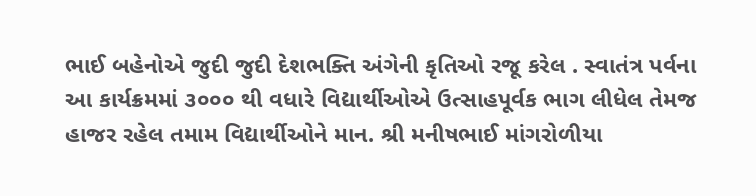ભાઈ બહેનોએ જુદી જુદી દેશભક્તિ અંગેની કૃતિઓ રજૂ કરેલ . સ્વાતંત્ર પર્વના આ કાર્યક્રમમાં ૩૦૦૦ થી વધારે વિદ્યાર્થીઓએ ઉત્સાહપૂર્વક ભાગ લીધેલ તેમજ હાજર રહેલ તમામ વિદ્યાર્થીઓને માન. શ્રી મનીષભાઈ માંગરોળીયા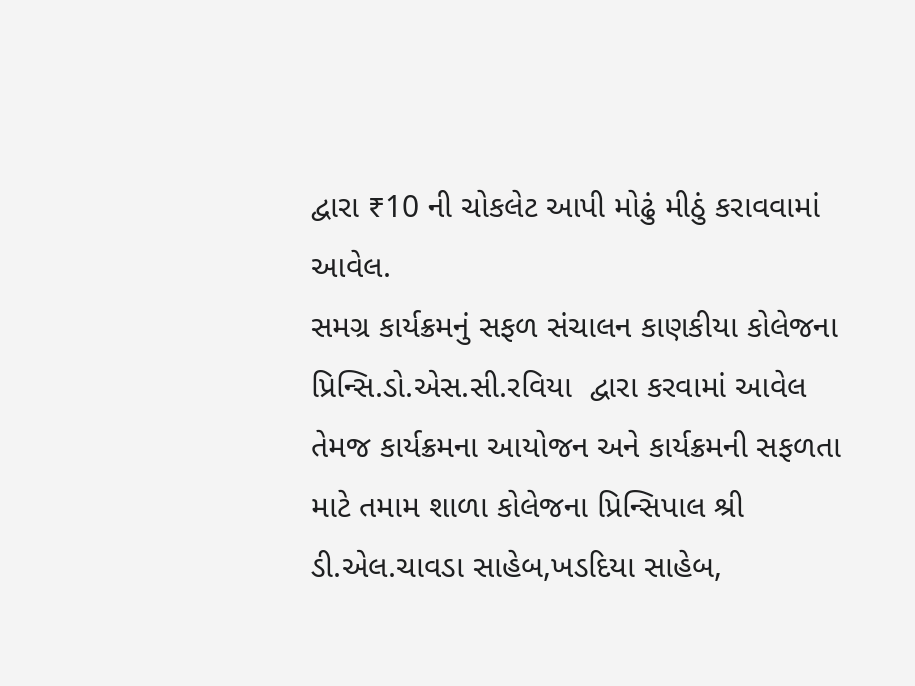દ્વારા ₹10 ની ચોકલેટ આપી મોઢું મીઠું કરાવવામાં આવેલ.
સમગ્ર કાર્યક્રમનું સફળ સંચાલન કાણકીયા કોલેજના પ્રિન્સિ.ડો.એસ.સી.રવિયા  દ્વારા કરવામાં આવેલ તેમજ કાર્યક્રમના આયોજન અને કાર્યક્રમની સફળતા માટે તમામ શાળા કોલેજના પ્રિન્સિપાલ શ્રી ડી.એલ.ચાવડા સાહેબ,ખડદિયા સાહેબ,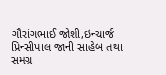ગૌરાંગભાઈ જોશી,ઇન્ચાર્જ પ્રિન્સીપાલ જાની સાહેબ તથા સમગ્ર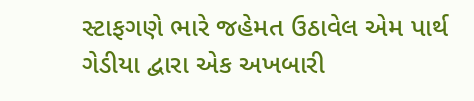સ્ટાફગણે ભારે જહેમત ઉઠાવેલ એમ પાર્થ ગેડીયા દ્વારા એક અખબારી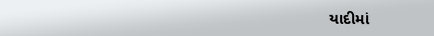યાદીમાં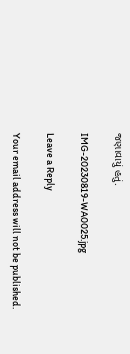જણાવાયું હતું.

IMG-20230819-WA0025.jpg

Leave a Reply

Your email address will not be published.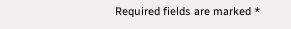Required fields are marked *